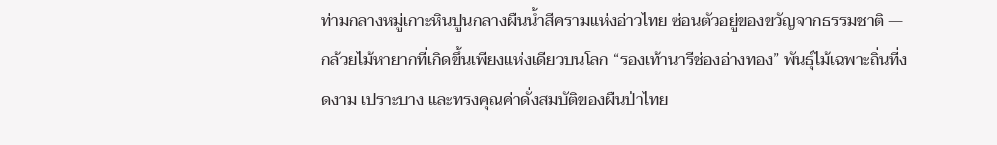ท่ามกลางหมู่เกาะหินปูนกลางผืนน้ำสีครามแห่งอ่าวไทย ซ่อนตัวอยู่ของขวัญจากธรรมชาติ — กล้วยไม้หายากที่เกิดขึ้นเพียงแห่งเดียวบนโลก “รองเท้านารีช่องอ่างทอง” พันธุ์ไม้เฉพาะถิ่นที่งดงาม เปราะบาง และทรงคุณค่าดั่งสมบัติของผืนป่าไทย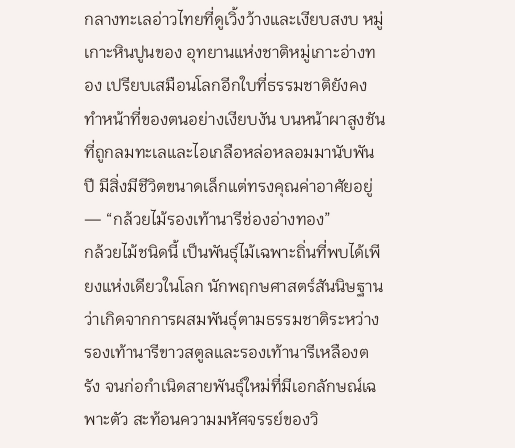กลางทะเลอ่าวไทยที่ดูเวิ้งว้างและเงียบสงบ หมู่เกาะหินปูนของ อุทยานแห่งชาติหมู่เกาะอ่างทอง เปรียบเสมือนโลกอีกใบที่ธรรมชาติยังคงทำหน้าที่ของตนอย่างเงียบงัน บนหน้าผาสูงชันที่ถูกลมทะเลและไอเกลือหล่อหลอมมานับพันปี มีสิ่งมีชีวิตขนาดเล็กแต่ทรงคุณค่าอาศัยอยู่ — “กล้วยไม้รองเท้านารีช่องอ่างทอง”
กล้วยไม้ชนิดนี้ เป็นพันธุ์ไม้เฉพาะถิ่นที่พบได้เพียงแห่งเดียวในโลก นักพฤกษศาสตร์สันนิษฐานว่าเกิดจากการผสมพันธุ์ตามธรรมชาติระหว่างรองเท้านารีขาวสตูลและรองเท้านารีเหลืองตรัง จนก่อกำเนิดสายพันธุ์ใหม่ที่มีเอกลักษณ์เฉพาะตัว สะท้อนความมหัศจรรย์ของวิ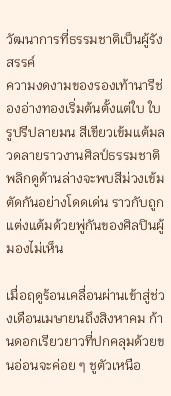วัฒนาการที่ธรรมชาติเป็นผู้รังสรรค์
ความงดงามของรองเท้านารีช่องอ่างทองเริ่มต้นตั้งแต่ใบ ใบรูปรีปลายมน สีเขียวเข้มแต้มลวดลายราวงานศิลป์ธรรมชาติ พลิกดูด้านล่างจะพบสีม่วงเข้มตัดกันอย่างโดดเด่น ราวกับถูกแต่งแต้มด้วยพู่กันของศิลปินผู้มองไม่เห็น

เมื่อฤดูร้อนเคลื่อนผ่านเข้าสู่ช่วงเดือนเมษายนถึงสิงหาคม ก้านดอกเรียวยาวที่ปกคลุมด้วยขนอ่อนจะค่อย ๆ ชูตัวเหนือ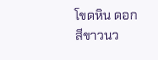โขดหิน ดอกสีขาวนว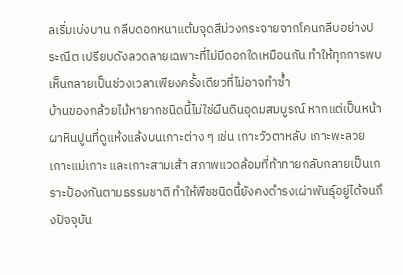ลเริ่มเบ่งบาน กลีบดอกหนาแต้มจุดสีม่วงกระจายจากโคนกลีบอย่างประณีต เปรียบดังลวดลายเฉพาะที่ไม่มีดอกใดเหมือนกัน ทำให้ทุกการพบเห็นกลายเป็นช่วงเวลาเพียงครั้งเดียวที่ไม่อาจทำซ้ำ
บ้านของกล้วยไม้หายากชนิดนี้ไม่ใช่ผืนดินอุดมสมบูรณ์ หากแต่เป็นหน้าผาหินปูนที่ดูแห้งแล้งบนเกาะต่าง ๆ เช่น เกาะวัวตาหลับ เกาะพะลวย เกาะแม่เกาะ และเกาะสามเส้า สภาพแวดล้อมที่ท้าทายกลับกลายเป็นเกราะป้องกันตามธรรมชาติ ทำให้พืชชนิดนี้ยังคงดำรงเผ่าพันธุ์อยู่ได้จนถึงปัจจุบัน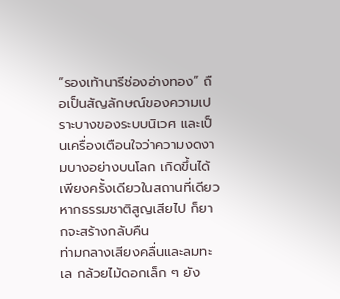“รองเท้านารีช่องอ่างทอง” ถือเป็นสัญลักษณ์ของความเปราะบางของระบบนิเวศ และเป็นเครื่องเตือนใจว่าความงดงามบางอย่างบนโลก เกิดขึ้นได้เพียงครั้งเดียวในสถานที่เดียว หากธรรมชาติสูญเสียไป ก็ยากจะสร้างกลับคืน
ท่ามกลางเสียงคลื่นและลมทะเล กล้วยไม้ดอกเล็ก ๆ ยัง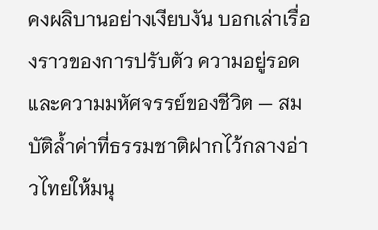คงผลิบานอย่างเงียบงัน บอกเล่าเรื่องราวของการปรับตัว ความอยู่รอด และความมหัศจรรย์ของชีวิต — สมบัติล้ำค่าที่ธรรมชาติฝากไว้กลางอ่าวไทยให้มนุ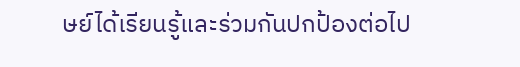ษย์ได้เรียนรู้และร่วมกันปกป้องต่อไป